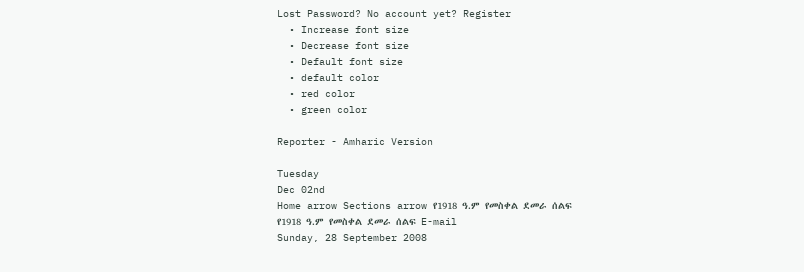Lost Password? No account yet? Register
  • Increase font size
  • Decrease font size
  • Default font size
  • default color
  • red color
  • green color

Reporter - Amharic Version

Tuesday
Dec 02nd
Home arrow Sections arrow የ1918 ዓ.ም የመስቀል ደመራ ሰልፍ
የ1918 ዓ.ም የመስቀል ደመራ ሰልፍ E-mail
Sunday, 28 September 2008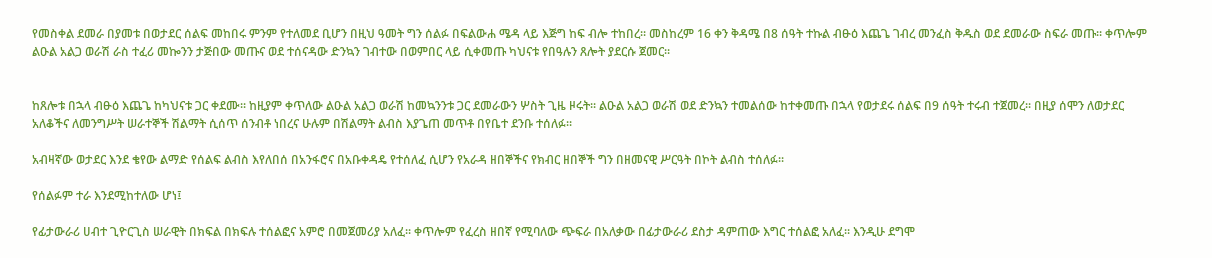የመስቀል ደመራ በያመቱ በወታደር ሰልፍ መከበሩ ምንም የተለመደ ቢሆን በዚህ ዓመት ግን ሰልፉ በፍልውሐ ሜዳ ላይ እጅግ ከፍ ብሎ ተከበረ፡፡ መስከረም 16 ቀን ቅዳሜ በ8 ሰዓት ተኩል ብፁዕ እጨጌ ገብረ መንፈስ ቅዱስ ወደ ደመራው ስፍራ መጡ፡፡ ቀጥሎም ልዑል አልጋ ወራሽ ራስ ተፈሪ መኰንን ታጅበው መጡና ወደ ተሰናዳው ድንኳን ገብተው በወምበር ላይ ሲቀመጡ ካህናቱ የበዓሉን ጸሎት ያደርሱ ጀመር፡፡


ከጸሎቱ በኋላ ብፁዕ እጨጌ ከካህናቱ ጋር ቀደሙ፡፡ ከዚያም ቀጥለው ልዑል አልጋ ወራሽ ከመኳንንቱ ጋር ደመራውን ሦስት ጊዜ ዞሩት፡፡ ልዑል አልጋ ወራሽ ወደ ድንኳን ተመልሰው ከተቀመጡ በኋላ የወታደሩ ሰልፍ በ9 ሰዓት ተሩብ ተጀመረ፡፡ በዚያ ሰሞን ለወታደር አለቆችና ለመንግሥት ሠራተኞች ሽልማት ሲሰጥ ሰንብቶ ነበረና ሁሉም በሽልማት ልብስ እያጌጠ መጥቶ በየቤተ ደንቡ ተሰለፉ፡፡

አብዛኛው ወታደር እንደ ቄየው ልማድ የሰልፍ ልብስ እየለበሰ በአንፋሮና በአቡቀዳዴ የተሰለፈ ሲሆን የአራዳ ዘበኞችና የክብር ዘበኞች ግን በዘመናዊ ሥርዓት በኮት ልብስ ተሰለፉ፡፡

የሰልፉም ተራ እንደሚከተለው ሆነ፤

የፊታውራሪ ሀብተ ጊዮርጊስ ሠራዊት በክፍል በክፍሉ ተሰልፎና አምሮ በመጀመሪያ አለፈ፡፡ ቀጥሎም የፈረስ ዘበኛ የሚባለው ጭፍራ በአለቃው በፊታውራሪ ደስታ ዳምጠው እግር ተሰልፎ አለፈ፡፡ እንዲሁ ደግሞ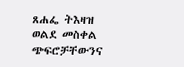ጸሐፌ ትእዛዝ ወልደ መስቀል ጭፍሮቻቸውንና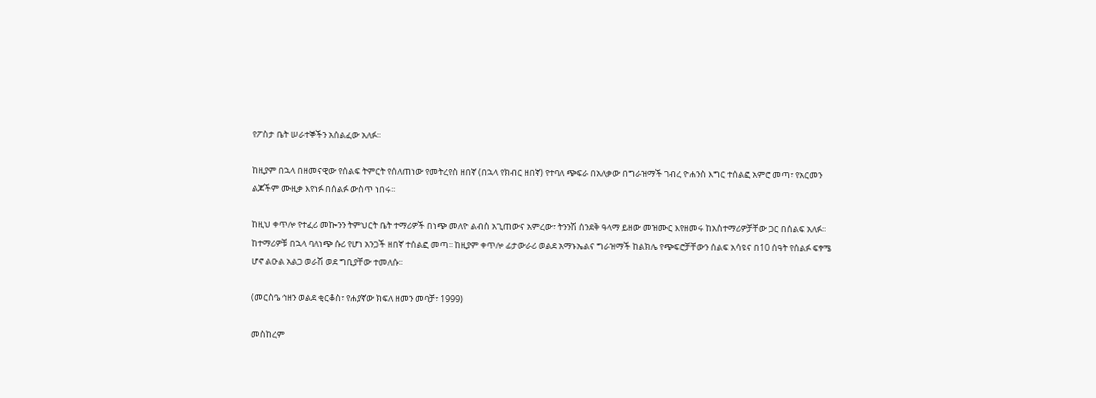የፖስታ ቤት ሠራተኞችን አሰልፈው አለፉ፡፡

ከዚያም በኋላ በዘመናዊው የሰልፍ ትምርት የሰለጠነው የመትረየስ ዘበኛ (በኋላ የክብር ዘበኛ) የተባለ ጭፍራ በአለቃው በግራዝማች ገብረ ዮሐንስ እግር ተሰልፎ አምሮ መጣ፣ የአርመን ልጆችም ሙዚቃ እየነፉ በሰልፉ ውስጥ ነበሩ፡፡

ከዚህ ቀጥሎ የተፈሪ መኰንን ትምህርት ቤት ተማሪዎች በነጭ መለዮ ልብስ አጊጠውና አምረው፣ ትንንሽ ሰንደቅ ዓላማ ይዘው መዝሙር እየዘመሩ ከአስተማሪዎቻቸው ጋር በሰልፍ አለፉ፡፡ ከተማሪዎቹ በኋላ ባለነጭ ሱሪ የሆነ አንጋች ዘበኛ ተሰልፎ መጣ፡፡ ከዚያም ቀጥሎ ፊታውራሪ ወልደ አማኑኤልና ግራዝማች ከልክሌ የጭፍሮቻቸውን ሰልፍ አሳዩና በ10 ሰዓት የሰልፉ ፍፃሜ ሆኖ ልዑል አልጋ ወራሽ ወደ ግቢያቸው ተመለሱ፡፡

(መርስዔ ኅዘን ወልደ ቂርቆስ፣ የሐያኛው ክፍለ ዘመን መባቻ፣ 1999)

መስከረም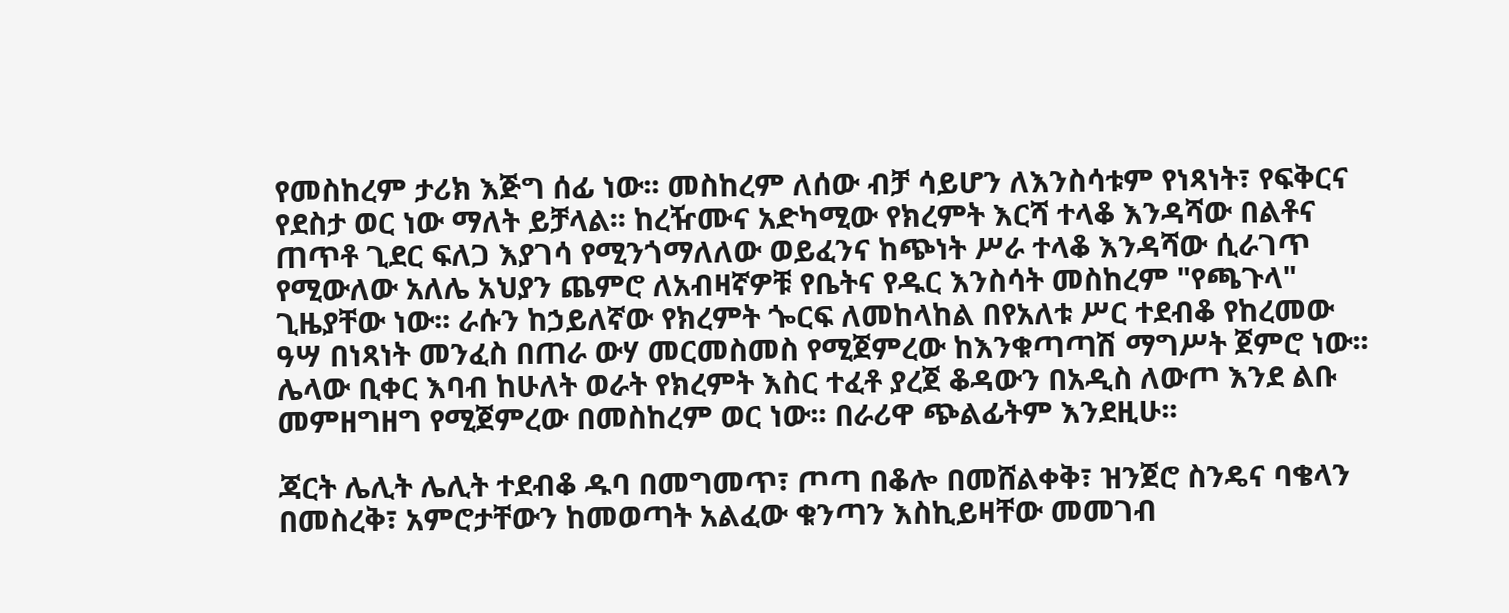የመስከረም ታሪክ እጅግ ሰፊ ነው፡፡ መስከረም ለሰው ብቻ ሳይሆን ለእንስሳቱም የነጻነት፣ የፍቅርና የደስታ ወር ነው ማለት ይቻላል፡፡ ከረዥሙና አድካሚው የክረምት እርሻ ተላቆ እንዳሻው በልቶና ጠጥቶ ጊደር ፍለጋ እያገሳ የሚንጎማለለው ወይፈንና ከጭነት ሥራ ተላቆ እንዳሻው ሲራገጥ የሚውለው አለሌ አህያን ጨምሮ ለአብዛኛዎቹ የቤትና የዱር እንስሳት መስከረም "የጫጉላ" ጊዜያቸው ነው፡፡ ራሱን ከኃይለኛው የክረምት ጐርፍ ለመከላከል በየአለቱ ሥር ተደብቆ የከረመው ዓሣ በነጻነት መንፈስ በጠራ ውሃ መርመስመስ የሚጀምረው ከእንቁጣጣሽ ማግሥት ጀምሮ ነው፡፡ ሌላው ቢቀር እባብ ከሁለት ወራት የክረምት እስር ተፈቶ ያረጀ ቆዳውን በአዲስ ለውጦ እንደ ልቡ መምዘግዘግ የሚጀምረው በመስከረም ወር ነው፡፡ በራሪዋ ጭልፊትም እንደዚሁ፡፡

ጃርት ሌሊት ሌሊት ተደብቆ ዱባ በመግመጥ፣ ጦጣ በቆሎ በመሸልቀቅ፣ ዝንጀሮ ስንዴና ባቄላን በመስረቅ፣ አምሮታቸውን ከመወጣት አልፈው ቁንጣን እስኪይዛቸው መመገብ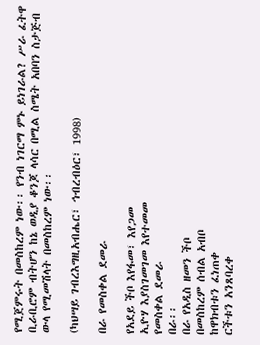የሚጀምሩት በመስከረም ነው፡፡ የንብ ነገርማ ምኑ ይነገራል? ሥራ ፈትዋ ቢራቢሮም ብትሆን ከኔ ወዲያ ቆንጆ ላሳር በሚል ስሜት አበባን ስታጅብ ውላ የሚመሽላት በመስከረም ነው፡፡

(ካህሣይ ገብረእግዚአብሔር፣ ኅብረብዕር፣ 1998)

በራ የመስቀል ደመራ

የአደይ ችቦ እየፋመ፣ እየጋመ
ኢዮሃ እያስገመገመ እየተመመ
የመስቀል ደመራ
በራ፡፡
በራ የአዲስ ዘመን ችቦ
በመስከረም ሰብል አብቦ
ከዋክብቱን ፈነጠቀ
ርችቱን አንጸባረቀ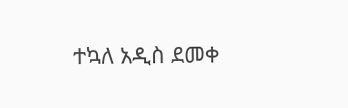ተኳለ አዲስ ደመቀ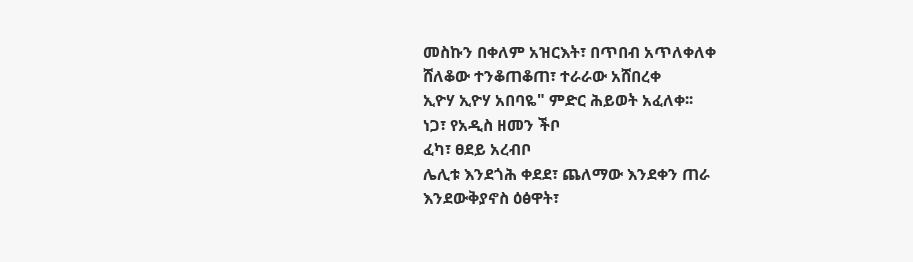መስኩን በቀለም አዝርእት፣ በጥበብ አጥለቀለቀ
ሸለቆው ተንቆጠቆጠ፣ ተራራው አሸበረቀ
ኢዮሃ ኢዮሃ አበባዬ" ምድር ሕይወት አፈለቀ፡፡
ነጋ፣ የአዲስ ዘመን ችቦ
ፈካ፣ ፀደይ አረብቦ
ሌሊቱ እንደጎሕ ቀደደ፣ ጨለማው እንደቀን ጠራ
እንደውቅያኖስ ዕፅዋት፣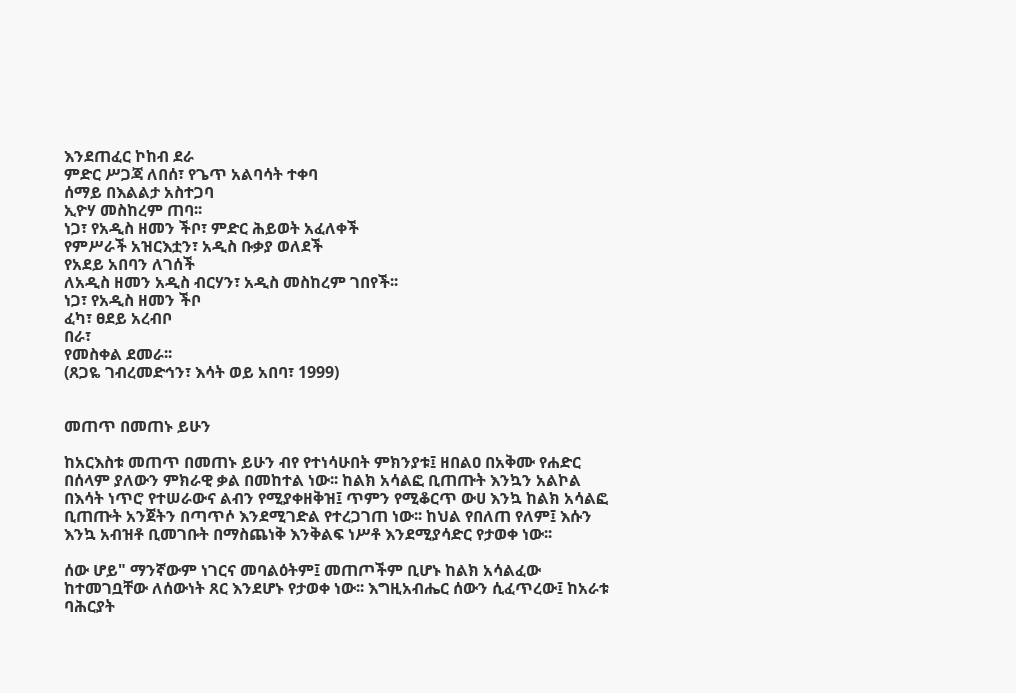እንደጠፈር ኮከብ ደራ
ምድር ሥጋጃ ለበሰ፣ የጌጥ አልባሳት ተቀባ
ሰማይ በእልልታ አስተጋባ
ኢዮሃ መስከረም ጠባ፡፡
ነጋ፣ የአዲስ ዘመን ችቦ፣ ምድር ሕይወት አፈለቀች
የምሥራች አዝርእቷን፣ አዲስ ቡቃያ ወለደች
የአደይ አበባን ለገሰች
ለአዲስ ዘመን አዲስ ብርሃን፣ አዲስ መስከረም ገበየች፡፡
ነጋ፣ የአዲስ ዘመን ችቦ
ፈካ፣ ፀደይ አረብቦ
በራ፣
የመስቀል ደመራ፡፡
(ጸጋዬ ገብረመድኅን፣ እሳት ወይ አበባ፣ 1999)


መጠጥ በመጠኑ ይሁን

ከአርእስቱ መጠጥ በመጠኑ ይሁን ብየ የተነሳሁበት ምክንያቱ፤ ዘበልዐ በአቅሙ የሐድር በሰላም ያለውን ምክራዊ ቃል በመከተል ነው፡፡ ከልክ አሳልፎ ቢጠጡት እንኳን አልኮል በእሳት ነጥሮ የተሠራውና ልብን የሚያቀዘቅዝ፤ ጥምን የሚቆርጥ ውሀ እንኳ ከልክ አሳልፎ ቢጠጡት አንጀትን በጣጥሶ እንደሚገድል የተረጋገጠ ነው፡፡ ከህል የበለጠ የለም፤ እሱን እንኳ አብዝቶ ቢመገቡት በማስጨነቅ እንቅልፍ ነሥቶ እንደሚያሳድር የታወቀ ነው፡፡

ሰው ሆይ" ማንኛውም ነገርና መባልዕትም፤ መጠጦችም ቢሆኑ ከልክ አሳልፈው ከተመገቧቸው ለሰውነት ጸር እንደሆኑ የታወቀ ነው፡፡ እግዚአብሔር ሰውን ሲፈጥረው፤ ከአራቱ ባሕርያት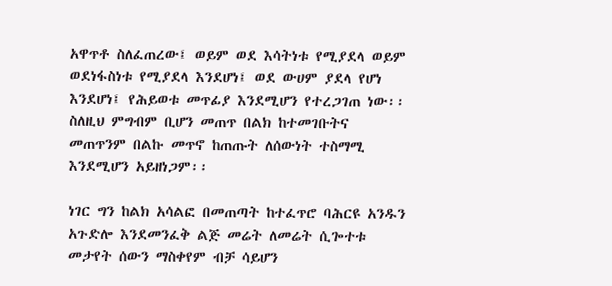አዋጥቶ ስለፈጠረው፤ ወይም ወደ እሳትነቱ የሚያደላ ወይም ወደነፋስነቱ የሚያደላ እንደሆነ፤ ወደ ውሀም ያደላ የሆነ እንደሆነ፤ የሕይወቱ መጥፊያ እንደሚሆን የተረጋገጠ ነው፡፡ ስለዚህ ምግብም ቢሆን መጠጥ በልክ ከተመገቡትና መጠጥንም በልኩ መጥኖ ከጠጡት ለሰውነት ተስማሚ እንደሚሆን አይዘነጋም፡፡

ነገር ግን ከልክ አሳልፎ በመጠጣት ከተፈጥሮ ባሕርዩ አንዱን አጉድሎ እንደመንፈቅ ልጅ መሬት ለመሬት ሲጐተቱ መታየት ሰውን ማስቀየም ብቻ ሳይሆን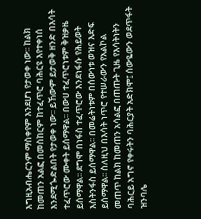እግዚአብሔርንም ማስቀየም እንደሆነ የታወቀ ነው፡፡ ከልክ ከመጠን አልፎ በመስከርም ከተፈጥሮ ባሕርዩ እየተቀነሰ እንደሚጐድልበት የታወቀ ነው፡፡ ይኸውም ይታወቅ ዘንድ በእሳት ተፈጥሮው ሙቀት ይሰማዋል፡፡ በውሀ ተፈጥሮነቱም ቅዝቃዜ ይሰማዋል፡፡ ደግሞ በነፋስ ተፈጥሮው እንደነፋሱ የሕይወት እስትንፋስ ይሰማዋል፡፡ በመሬትነቱም በሰውነቱ ወዝና እድፍ ይሰማዋል፡፡ ስለዚህ በእሳት ነጥሮ የተሠራውን የአልኮል መጠጥ ከልክ ከመጠን አሳልፎ በጠጡት ጊዜ የእሳትነትን ባሕርይ አግኖ የቀሩትን ባሕርያት አድክሞ፤ ሰውዬውን ወደጥፋት ዝንባሌ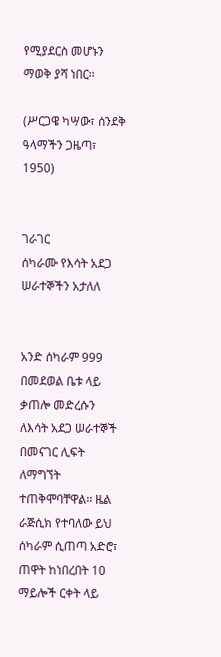የሚያደርስ መሆኑን ማወቅ ያሻ ነበር፡፡

(ሥርጋዌ ካሣው፣ ሰንደቅ ዓላማችን ጋዜጣ፣ 1950)


ገራገር
ሰካራሙ የእሳት አደጋ ሠራተኞችን አታለለ


አንድ ሰካራም 999 በመደወል ቤቱ ላይ ቃጠሎ መድረሱን ለእሳት አደጋ ሠራተኞች በመናገር ሊፍት ለማግኘት ተጠቅሞባቸዋል፡፡ ዜል ራጅሲክ የተባለው ይህ ሰካራም ሲጠጣ አድሮ፣ ጠዋት ከነበረበት 10 ማይሎች ርቀት ላይ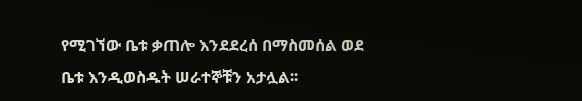የሚገኘው ቤቱ ቃጠሎ እንደደረሰ በማስመሰል ወደ ቤቱ እንዲወስዱት ሠራተኞቹን አታሏል፡፡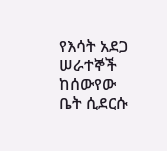የእሳት አደጋ ሠራተኞች ከሰውየው ቤት ሲደርሱ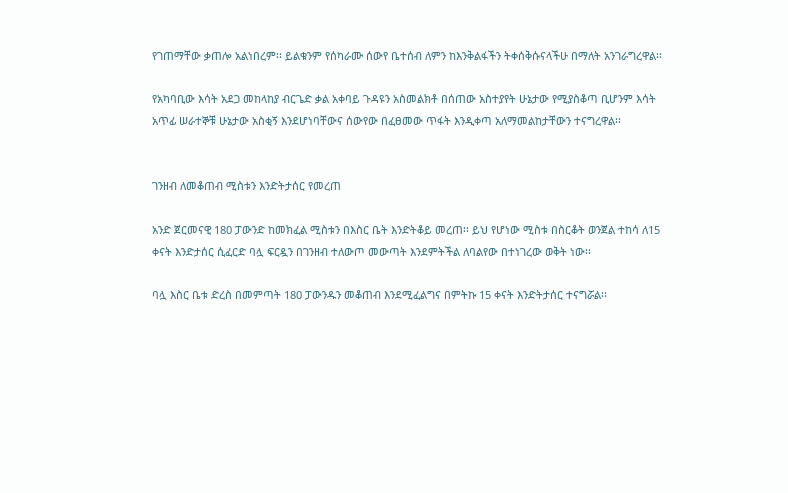የገጠማቸው ቃጠሎ አልነበረም፡፡ ይልቁንም የሰካራሙ ሰውየ ቤተሰብ ለምን ከእንቅልፋችን ትቀሰቅሱናላችሁ በማለት አንገራግረዋል፡፡

የአካባቢው እሳት አደጋ መከላከያ ብርጌድ ቃል አቀባይ ጉዳዩን አስመልክቶ በሰጠው አስተያየት ሁኔታው የሚያስቆጣ ቢሆንም እሳት አጥፊ ሠራተኞቹ ሁኔታው አስቂኝ እንደሆነባቸውና ሰውየው በፈፀመው ጥፋት እንዲቀጣ አለማመልከታቸውን ተናግረዋል፡፡


ገንዘብ ለመቆጠብ ሚስቱን እንድትታሰር የመረጠ

አንድ ጀርመናዊ 180 ፓውንድ ከመክፈል ሚስቱን በእስር ቤት እንድትቆይ መረጠ፡፡ ይህ የሆነው ሚስቱ በስርቆት ወንጀል ተከሳ ለ15 ቀናት እንድታሰር ሲፈርድ ባሏ ፍርዷን በገንዘብ ተለውጦ መውጣት እንደምትችል ለባልየው በተነገረው ወቅት ነው፡፡

ባሏ እስር ቤቱ ድረስ በመምጣት 180 ፓውንዱን መቆጠብ እንደሚፈልግና በምትኩ 15 ቀናት እንድትታሰር ተናግሯል፡፡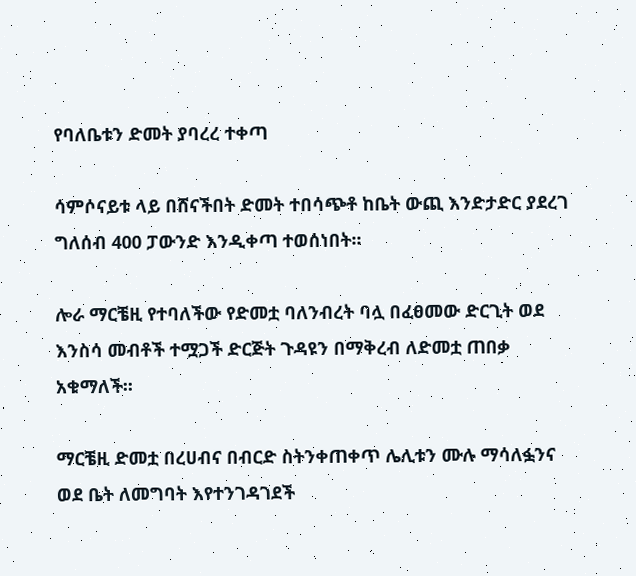የባለቤቱን ድመት ያባረረ ተቀጣ

ሳምሶናይቱ ላይ በሸናችበት ድመት ተበሳጭቶ ከቤት ውጪ እንድታድር ያደረገ ግለሰብ 400 ፓውንድ እንዲቀጣ ተወሰነበት፡፡

ሎራ ማርቼዚ የተባለችው የድመቷ ባለንብረት ባሏ በፈፀመው ድርጊት ወደ እንስሳ መብቶች ተሟጋች ድርጅት ጉዳዩን በማቅረብ ለድመቷ ጠበቃ አቁማለች፡፡

ማርቼዚ ድመቷ በረሀብና በብርድ ስትንቀጠቀጥ ሌሊቱን ሙሉ ማሳለፏንና ወደ ቤት ለመግባት እየተንገዳገደች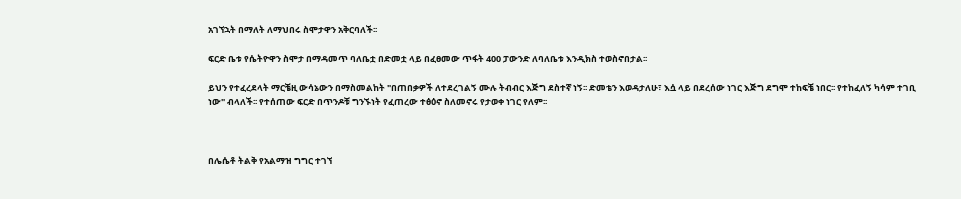አገኘኋት በማለት ለማህበሩ ስሞታዋን አቅርባለች፡፡

ፍርድ ቤቱ የሴትዮዋን ስሞታ በማዳመጥ ባለቤቷ በድመቷ ላይ በፈፀመው ጥፋት 400 ፓውንድ ለባለቤቱ እንዲክስ ተወስኖበታል፡፡

ይህን የተፈረደላት ማርቼዚ ውሳኔውን በማስመልከት "በጠበቃዎች ለተደረገልኝ ሙሉ ትብብር እጅግ ደስተኛ ነኝ፡፡ ድመቴን እወዳታለሁ፣ እሷ ላይ በደረሰው ነገር እጅግ ደግሞ ተከፍቼ ነበር፡፡ የተከፈለኝ ካሳም ተገቢ ነው" ብላለች፡፡ የተሰጠው ፍርድ በጥንዶቹ ግንኙነት የፈጠረው ተፅዕኖ ስለመኖሩ የታወቀ ነገር የለም፡፡



በሌሴቶ ትልቅ የአልማዝ ግግር ተገኘ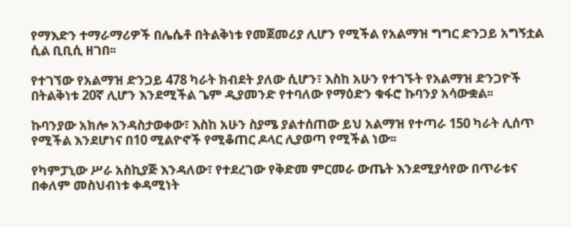የማእድን ተማራማሪዎች በሌሴቶ በትልቅነቱ የመጀመሪያ ሊሆን የሚችል የአልማዝ ግግር ድንጋይ አግኝቷል ሲል ቢቢሲ ዘገበ፡፡

የተገኘው የአልማዝ ድንጋይ 478 ካራት ክብደት ያለው ሲሆን፣ እስከ አሁን የተገኙት የአልማዝ ድንጋዮች በትልቅነቱ 20ኛ ሊሆን እንደሚችል ጌም ዲያመንድ የተባለው የማዕድን ቁፋሮ ኩባንያ አሳውቋል፡፡

ኩባንያው አክሎ አንዳስታወቀው፣ እስከ አሁን ስያሜ ያልተሰጠው ይህ አልማዝ የተጣራ 150 ካራት ሊሰጥ የሚችል እንደሆነና በ10 ሚልዮኖች የሚቆጠር ዶላር ሊያወጣ የሚችል ነው፡፡

የካምፓኒው ሥራ አስኪያጅ እንዳለው፣ የተደረገው የቅድመ ምርመራ ውጤት እንደሚያሳየው በጥራቱና በቀለም መስህብነቱ ቀዳሚነት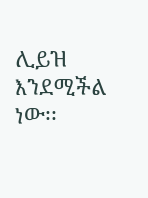ሊይዝ እንደሚችል ነው፡፡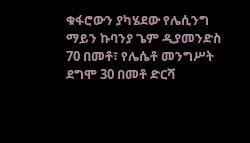ቁፋሮውን ያካሄደው የሌሲንግ ማይን ኩባንያ ጌም ዲያመንድስ 70 በመቶ፣ የሌሴቶ መንግሥት ደግሞ 30 በመቶ ድርሻ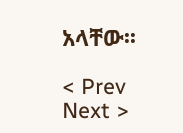አላቸው፡፡

< Prev   Next >